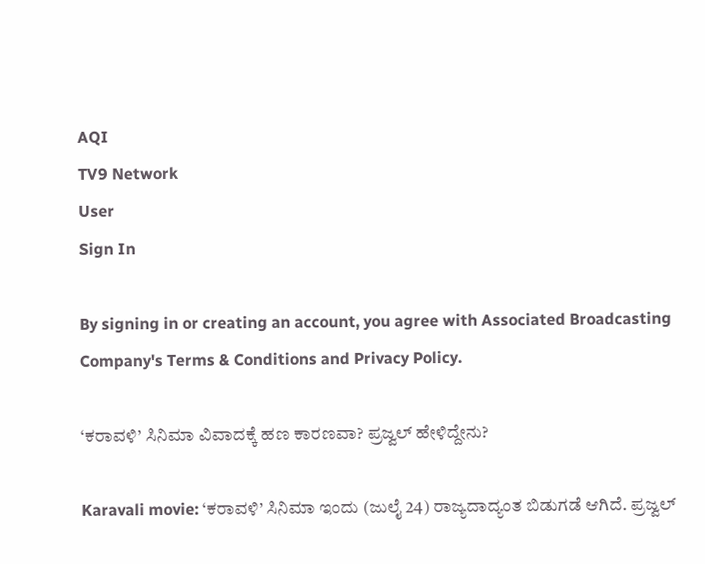AQI
TV9 Network
User
Sign In

By signing in or creating an account, you agree with Associated Broadcasting Company's Terms & Conditions and Privacy Policy.

‘ಕರಾವಳಿ’ ಸಿನಿಮಾ ವಿವಾದಕ್ಕೆ ಹಣ ಕಾರಣವಾ? ಪ್ರಜ್ವಲ್ ಹೇಳಿದ್ದೇನು?

Karavali movie: ‘ಕರಾವಳಿ’ ಸಿನಿಮಾ ಇಂದು (ಜುಲೈ 24) ರಾಜ್ಯದಾದ್ಯಂತ ಬಿಡುಗಡೆ ಆಗಿದೆ. ಪ್ರಜ್ವಲ್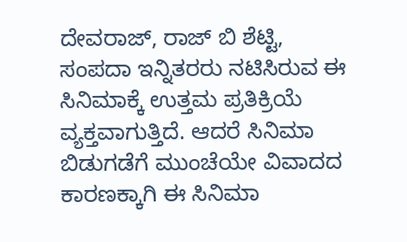ದೇವರಾಜ್, ರಾಜ್ ಬಿ ಶೆಟ್ಟಿ, ಸಂಪದಾ ಇನ್ನಿತರರು ನಟಿಸಿರುವ ಈ ಸಿನಿಮಾಕ್ಕೆ ಉತ್ತಮ ಪ್ರತಿಕ್ರಿಯೆ ವ್ಯಕ್ತವಾಗುತ್ತಿದೆ. ಆದರೆ ಸಿನಿಮಾ ಬಿಡುಗಡೆಗೆ ಮುಂಚೆಯೇ ವಿವಾದದ ಕಾರಣಕ್ಕಾಗಿ ಈ ಸಿನಿಮಾ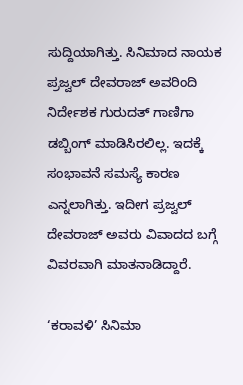ಸುದ್ದಿಯಾಗಿತ್ತು. ಸಿನಿಮಾದ ನಾಯಕ ಪ್ರಜ್ವಲ್ ದೇವರಾಜ್ ಅವರಿಂದಿ ನಿರ್ದೇಶಕ ಗುರುದತ್ ಗಾಣಿಗಾ ಡಬ್ಬಿಂಗ್ ಮಾಡಿಸಿರಲಿಲ್ಲ. ಇದಕ್ಕೆ ಸಂಭಾವನೆ ಸಮಸ್ಯೆ ಕಾರಣ ಎನ್ನಲಾಗಿತ್ತು. ಇದೀಗ ಪ್ರಜ್ವಲ್ ದೇವರಾಜ್ ಅವರು ವಿವಾದದ ಬಗ್ಗೆ ವಿವರವಾಗಿ ಮಾತನಾಡಿದ್ದಾರೆ.

‘ಕರಾವಳಿ’ ಸಿನಿಮಾ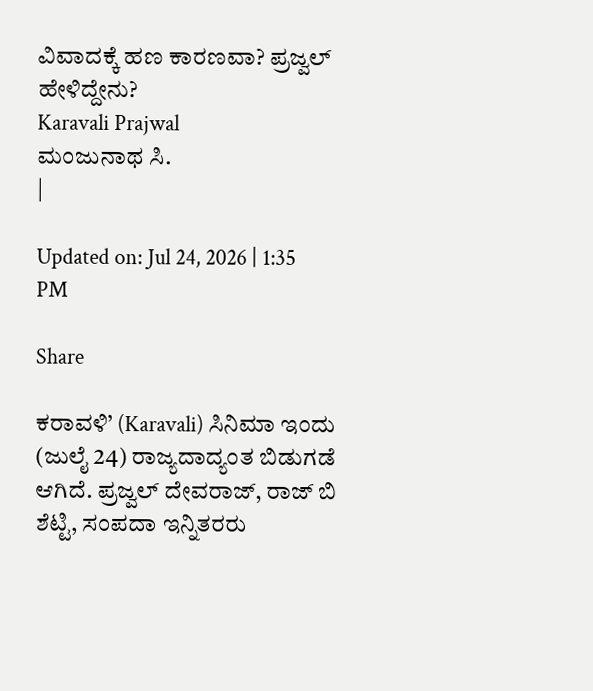ವಿವಾದಕ್ಕೆ ಹಣ ಕಾರಣವಾ? ಪ್ರಜ್ವಲ್ ಹೇಳಿದ್ದೇನು?
Karavali Prajwal
ಮಂಜುನಾಥ ಸಿ.
|

Updated on: Jul 24, 2026 | 1:35 PM

Share

ಕರಾವಳಿ’ (Karavali) ಸಿನಿಮಾ ಇಂದು (ಜುಲೈ 24) ರಾಜ್ಯದಾದ್ಯಂತ ಬಿಡುಗಡೆ ಆಗಿದೆ. ಪ್ರಜ್ವಲ್ ದೇವರಾಜ್, ರಾಜ್ ಬಿ ಶೆಟ್ಟಿ, ಸಂಪದಾ ಇನ್ನಿತರರು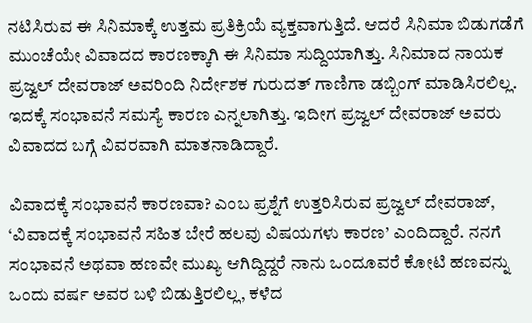ನಟಿಸಿರುವ ಈ ಸಿನಿಮಾಕ್ಕೆ ಉತ್ತಮ ಪ್ರತಿಕ್ರಿಯೆ ವ್ಯಕ್ತವಾಗುತ್ತಿದೆ. ಆದರೆ ಸಿನಿಮಾ ಬಿಡುಗಡೆಗೆ ಮುಂಚೆಯೇ ವಿವಾದದ ಕಾರಣಕ್ಕಾಗಿ ಈ ಸಿನಿಮಾ ಸುದ್ದಿಯಾಗಿತ್ತು. ಸಿನಿಮಾದ ನಾಯಕ ಪ್ರಜ್ವಲ್ ದೇವರಾಜ್ ಅವರಿಂದಿ ನಿರ್ದೇಶಕ ಗುರುದತ್ ಗಾಣಿಗಾ ಡಬ್ಬಿಂಗ್ ಮಾಡಿಸಿರಲಿಲ್ಲ. ಇದಕ್ಕೆ ಸಂಭಾವನೆ ಸಮಸ್ಯೆ ಕಾರಣ ಎನ್ನಲಾಗಿತ್ತು. ಇದೀಗ ಪ್ರಜ್ವಲ್ ದೇವರಾಜ್ ಅವರು ವಿವಾದದ ಬಗ್ಗೆ ವಿವರವಾಗಿ ಮಾತನಾಡಿದ್ದಾರೆ.

ವಿವಾದಕ್ಕೆ ಸಂಭಾವನೆ ಕಾರಣವಾ? ಎಂಬ ಪ್ರಶ್ನೆಗೆ ಉತ್ತರಿಸಿರುವ ಪ್ರಜ್ವಲ್ ದೇವರಾಜ್, ‘ವಿವಾದಕ್ಕೆ ಸಂಭಾವನೆ ಸಹಿತ ಬೇರೆ ಹಲವು ವಿಷಯಗಳು ಕಾರಣ’ ಎಂದಿದ್ದಾರೆ. ನನಗೆ ಸಂಭಾವನೆ ಅಥವಾ ಹಣವೇ ಮುಖ್ಯ ಆಗಿದ್ದಿದ್ದರೆ ನಾನು ಒಂದೂವರೆ ಕೋಟಿ ಹಣವನ್ನು ಒಂದು ವರ್ಷ ಅವರ ಬಳಿ ಬಿಡುತ್ತಿರಲಿಲ್ಲ, ಕಳೆದ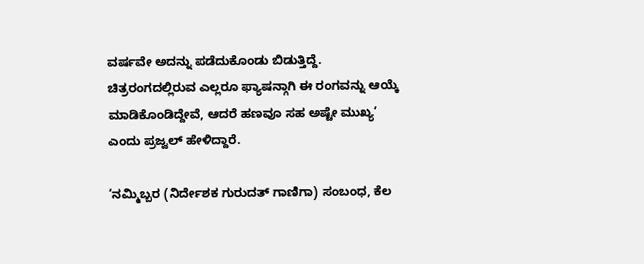ವರ್ಷವೇ ಅದನ್ನು ಪಡೆದುಕೊಂಡು ಬಿಡುತ್ತಿದ್ದೆ. ಚಿತ್ರರಂಗದಲ್ಲಿರುವ ಎಲ್ಲರೂ ಫ್ಯಾಷನ್ಗಾಗಿ ಈ ರಂಗವನ್ನು ಆಯ್ಕೆ ಮಾಡಿಕೊಂಡಿದ್ದೇವೆ, ಆದರೆ ಹಣವೂ ಸಹ ಅಷ್ಟೇ ಮುಖ್ಯ’ ಎಂದು ಪ್ರಜ್ವಲ್ ಹೇಳಿದ್ದಾರೆ.

‘ನಮ್ಮಿಬ್ಬರ (ನಿರ್ದೇಶಕ ಗುರುದತ್ ಗಾಣಿಗಾ) ಸಂಬಂಧ, ಕೆಲ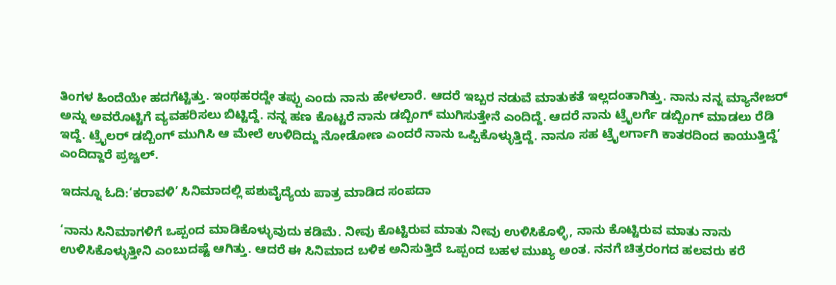ತಿಂಗಳ ಹಿಂದೆಯೇ ಹದಗೆಟ್ಟಿತ್ತು. ಇಂಥಹರದ್ದೇ ತಪ್ಪು ಎಂದು ನಾನು ಹೇಳಲಾರೆ. ಆದರೆ ಇಬ್ಬರ ನಡುವೆ ಮಾತುಕತೆ ಇಲ್ಲದಂತಾಗಿತ್ತು. ನಾನು ನನ್ನ ಮ್ಯಾನೇಜರ್ ಅನ್ನು ಅವರೊಟ್ಟಿಗೆ ವ್ಯವಹರಿಸಲು ಬಿಟ್ಟಿದ್ದೆ. ನನ್ನ ಹಣ ಕೊಟ್ಟರೆ ನಾನು ಡಬ್ಬಿಂಗ್ ಮುಗಿಸುತ್ತೇನೆ ಎಂದಿದ್ದೆ. ಆದರೆ ನಾನು ಟ್ರೈಲರ್ಗೆ ಡಬ್ಬಿಂಗ್ ಮಾಡಲು ರೆಡಿ ಇದ್ದೆ. ಟ್ರೈಲರ್ ಡಬ್ಬಿಂಗ್ ಮುಗಿಸಿ ಆ ಮೇಲೆ ಉಳಿದಿದ್ದು ನೋಡೋಣ ಎಂದರೆ ನಾನು ಒಪ್ಪಿಕೊಳ್ಳುತ್ತಿದ್ದೆ. ನಾನೂ ಸಹ ಟ್ರೈಲರ್ಗಾಗಿ ಕಾತರದಿಂದ ಕಾಯುತ್ತಿದ್ದೆ’ ಎಂದಿದ್ದಾರೆ ಪ್ರಜ್ವಲ್.

ಇದನ್ನೂ ಓದಿ:‘ಕರಾವಳಿ’ ಸಿನಿಮಾದಲ್ಲಿ ಪಶುವೈದ್ಯೆಯ ಪಾತ್ರ ಮಾಡಿದ ಸಂಪದಾ

‘ನಾನು ಸಿನಿಮಾಗಳಿಗೆ ಒಪ್ಪಂದ ಮಾಡಿಕೊಳ್ಳುವುದು ಕಡಿಮೆ. ನೀವು ಕೊಟ್ಟಿರುವ ಮಾತು ನೀವು ಉಳಿಸಿಕೊಳ್ಳಿ, ನಾನು ಕೊಟ್ಟಿರುವ ಮಾತು ನಾನು ಉಳಿಸಿಕೊಳ್ಳುತ್ತೀನಿ ಎಂಬುದಷ್ಟೆ ಆಗಿತ್ತು. ಆದರೆ ಈ ಸಿನಿಮಾದ ಬಳಿಕ ಅನಿಸುತ್ತಿದೆ ಒಪ್ಪಂದ ಬಹಳ ಮುಖ್ಯ ಅಂತ. ನನಗೆ ಚಿತ್ರರಂಗದ ಹಲವರು ಕರೆ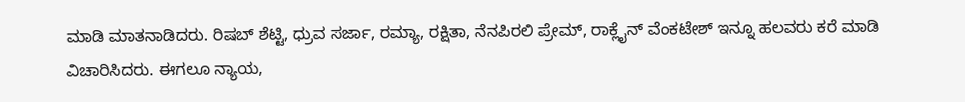ಮಾಡಿ ಮಾತನಾಡಿದರು. ರಿಷಬ್ ಶೆಟ್ಟಿ, ಧ್ರುವ ಸರ್ಜಾ, ರಮ್ಯಾ, ರಕ್ಷಿತಾ, ನೆನಪಿರಲಿ ಪ್ರೇಮ್, ರಾಕ್ಲೈನ್ ವೆಂಕಟೇಶ್ ಇನ್ನೂ ಹಲವರು ಕರೆ ಮಾಡಿ ವಿಚಾರಿಸಿದರು. ಈಗಲೂ ನ್ಯಾಯ,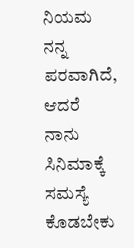ನಿಯಮ ನನ್ನ ಪರವಾಗಿದೆ, ಆದರೆ ನಾನು ಸಿನಿಮಾಕ್ಕೆ ಸಮಸ್ಯೆ ಕೊಡಬೇಕು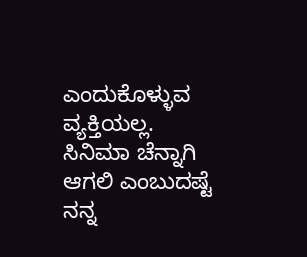ಎಂದುಕೊಳ್ಳುವ ವ್ಯಕ್ತಿಯಲ್ಲ. ಸಿನಿಮಾ ಚೆನ್ನಾಗಿ ಆಗಲಿ ಎಂಬುದಷ್ಟೆ ನನ್ನ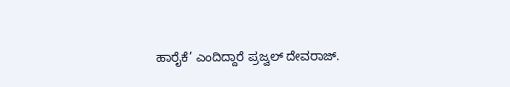ಹಾರೈಕೆ’ ಎಂದಿದ್ದಾರೆ ಪ್ರಜ್ವಲ್ ದೇವರಾಜ್.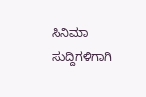ಸಿನಿಮಾ ಸುದ್ದಿಗಳಿಗಾಗಿ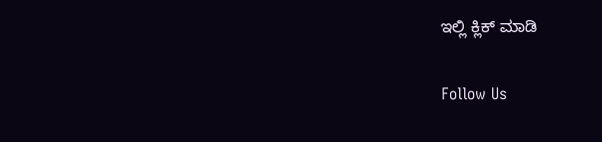ಇಲ್ಲಿ ಕ್ಲಿಕ್ ಮಾಡಿ

Follow Us